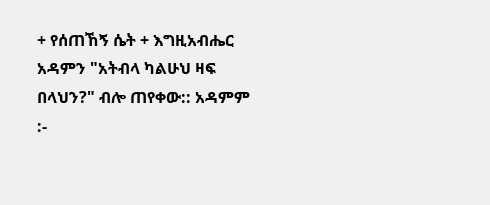+ የሰጠኸኝ ሴት + እግዚአብሔር አዳምን "አትብላ ካልሁህ ዛፍ በላህን?" ብሎ ጠየቀው:: አዳምም :-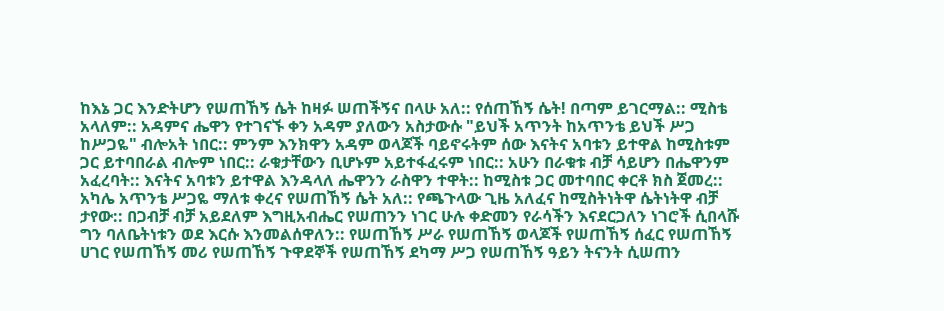ከእኔ ጋር እንድትሆን የሠጠኸኝ ሴት ከዛፉ ሠጠችኝና በላሁ አለ:: የሰጠኸኝ ሴት! በጣም ይገርማል:: ሚስቴ አላለም:: አዳምና ሔዋን የተገናኙ ቀን አዳም ያለውን አስታውሱ "ይህች አጥንት ከአጥንቴ ይህች ሥጋ ከሥጋዬ" ብሎአት ነበር:: ምንም እንክዋን አዳም ወላጆች ባይኖሩትም ሰው እናትና አባቱን ይተዋል ከሚስቱም ጋር ይተባበራል ብሎም ነበር:: ራቁታቸውን ቢሆኑም አይተፋፈሩም ነበር:: አሁን በራቁቱ ብቻ ሳይሆን በሔዋንም አፈረባት:: እናትና አባቱን ይተዋል እንዳላለ ሔዋንን ራስዋን ተዋት:: ከሚስቱ ጋር መተባበር ቀርቶ ክስ ጀመረ:: አካሌ አጥንቴ ሥጋዬ ማለቱ ቀረና የሠጠኸኝ ሴት አለ:: የጫጉላው ጊዜ አለፈና ከሚስትነትዋ ሴትነትዋ ብቻ ታየው:: በጋብቻ ብቻ አይደለም እግዚአብሔር የሠጠንን ነገር ሁሉ ቀድመን የራሳችን እናደርጋለን ነገሮች ሲበላሹ ግን ባለቤትነቱን ወደ እርሱ እንመልሰዋለን:: የሠጠኸኝ ሥራ የሠጠኸኝ ወላጆች የሠጠኸኝ ሰፈር የሠጠኸኝ ሀገር የሠጠኸኝ መሪ የሠጠኸኝ ጉዋደኞች የሠጠኸኝ ደካማ ሥጋ የሠጠኸኝ ዓይን ትናንት ሲሠጠን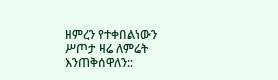ዘምረን የተቀበልነውን ሥጦታ ዛሬ ለምሬት እንጠቅሰዋለን::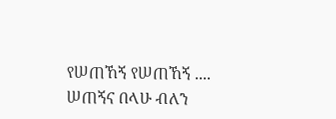የሠጠኸኝ የሠጠኸኝ .... ሠጠኝና በላሁ ብለን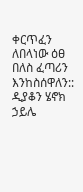ቀርጥፈን ለበላነው ዕፀ በለስ ፈጣሪን እንከስሰዋለን:: ዲያቆን ሄኖክ ኃይሌ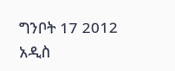ግንቦት 17 2012 አዲስ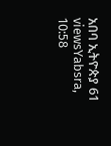አበባ ኢትዮጵያ 61 viewsYabsra, 10:58